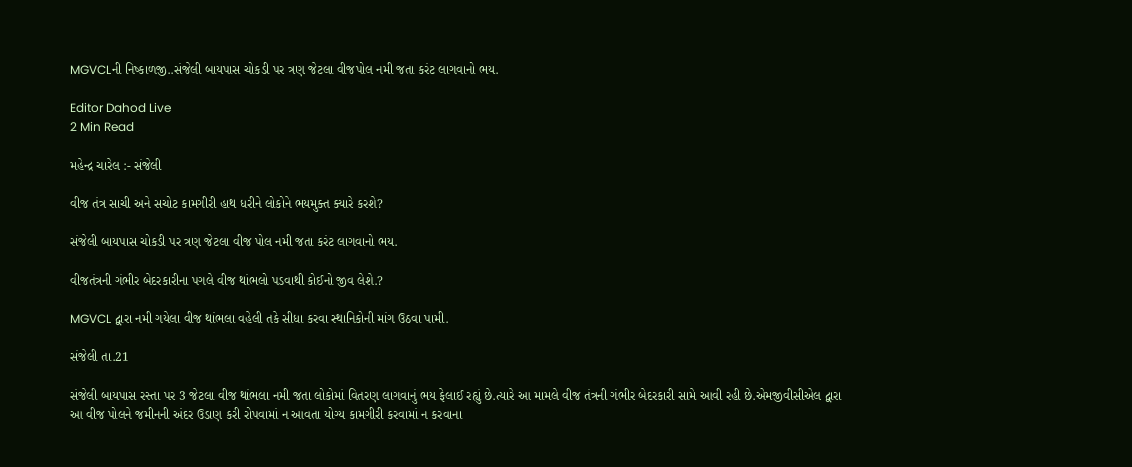MGVCLની નિષ્કાળજી..સંજેલી બાયપાસ ચોકડી પર ત્રણ જેટલા વીજપોલ નમી જતા કરંટ લાગવાનો ભય.

Editor Dahod Live
2 Min Read

મહેન્દ્ર ચારેલ :- સંજેલી

વીજ તંત્ર સાચી અને સચોટ કામગીરી હાથ ધરીને લોકોને ભયમુક્ત ક્યારે કરશે?

સંજેલી બાયપાસ ચોકડી પર ત્રણ જેટલા વીજ પોલ નમી જતા કરંટ લાગવાનો ભય.

વીજતંત્રની ગંભીર બેદરકારીના પગલે વીજ થાંભલો પડવાથી કોઈનો જીવ લેશે.?

MGVCL દ્વારા નમી ગયેલા વીજ થાંભલા વહેલી તકે સીધા કરવા સ્થાનિકોની માંગ ઉઠવા પામી.

સંજેલી તા.21

સંજેલી બાયપાસ રસ્તા પર 3 જેટલા વીજ થાંભલા નમી જતા લોકોમાં વિતરણ લાગવાનું ભય ફેલાઈ રહ્યું છે.ત્યારે આ મામલે વીજ તંત્રની ગંભીર બેદરકારી સામે આવી રહી છે.એમજીવીસીએલ દ્વારા આ વીજ પોલને જમીનની અંદર ઉડાણ કરી રોપવામાં ન આવતા યોગ્ય કામગીરી કરવામાં ન કરવાના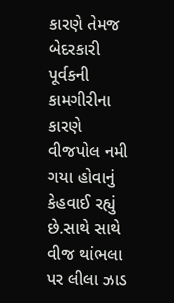કારણે તેમજ બેદરકારી પૂર્વકની કામગીરીના કારણે વીજપોલ નમી ગયા હોવાનું કેહવાઈ રહ્યું છે.સાથે સાથે વીજ થાંભલા પર લીલા ઝાડ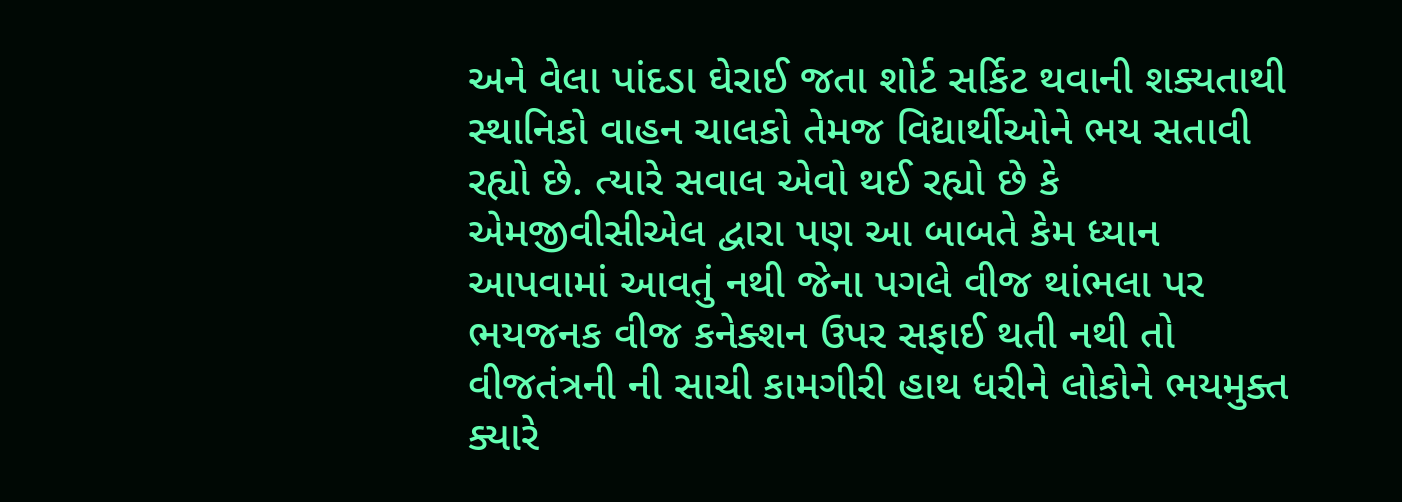અને વેલા પાંદડા ઘેરાઈ જતા શોર્ટ સર્કિટ થવાની શક્યતાથી સ્થાનિકો વાહન ચાલકો તેમજ વિદ્યાર્થીઓને ભય સતાવી રહ્યો છે. ત્યારે સવાલ એવો થઈ રહ્યો છે કે એમજીવીસીએલ દ્વારા પણ આ બાબતે કેમ ધ્યાન આપવામાં આવતું નથી જેના પગલે વીજ થાંભલા પર ભયજનક વીજ કનેક્શન ઉપર સફાઈ થતી નથી તો વીજતંત્રની ની સાચી કામગીરી હાથ ધરીને લોકોને ભયમુક્ત ક્યારે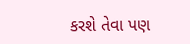કરશે તેવા પણ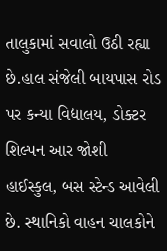તાલુકામાં સવાલો ઉઠી રહ્યા છે.હાલ સંજેલી બાયપાસ રોડ પર કન્યા વિદ્યાલય, ડોક્ટર શિલ્પન આર જોશી હાઈસ્કુલ, બસ સ્ટેન્ડ આવેલી છે. સ્થાનિકો વાહન ચાલકોને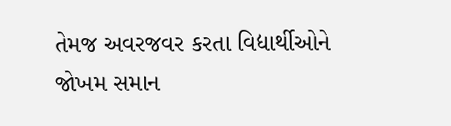તેમજ અવરજવર કરતા વિદ્યાર્થીઓને જોખમ સમાન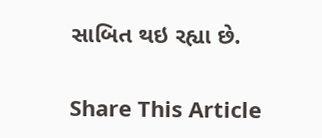સાબિત થઇ રહ્યા છે.

Share This Article